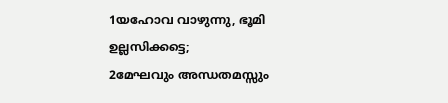1യഹോവ വാഴുന്നു, ഭൂമി ഉല്ലസിക്കട്ടെ;
2മേഘവും അന്ധതമസ്സും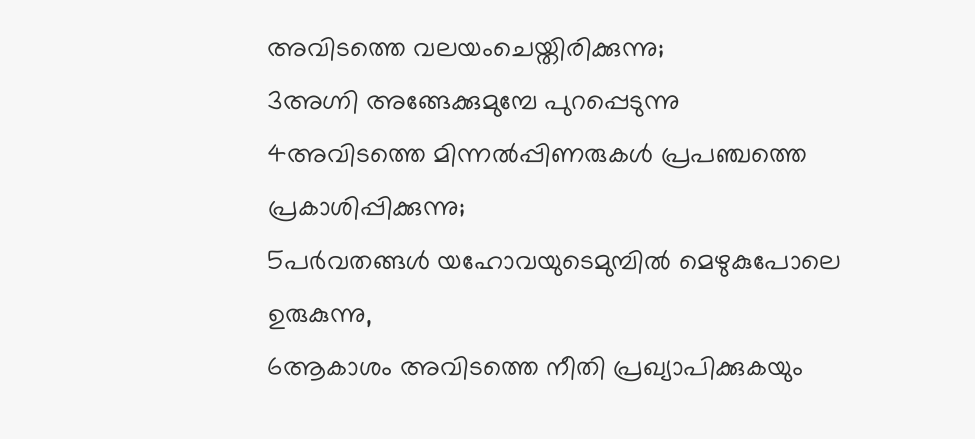അവിടത്തെ വലയംചെയ്തിരിക്കുന്നു;
3അഗ്നി അങ്ങേക്കുമുമ്പേ പുറപ്പെടുന്നു
4അവിടത്തെ മിന്നൽപ്പിണരുകൾ പ്രപഞ്ചത്തെ പ്രകാശിപ്പിക്കുന്നു;
5പർവതങ്ങൾ യഹോവയുടെമുമ്പിൽ മെഴുകുപോലെ ഉരുകുന്നു,
6ആകാശം അവിടത്തെ നീതി പ്രഖ്യാപിക്കുകയും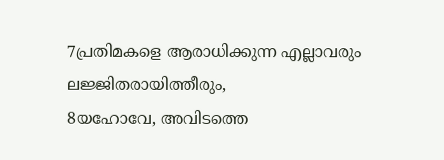7പ്രതിമകളെ ആരാധിക്കുന്ന എല്ലാവരും ലജ്ജിതരായിത്തീരും,
8യഹോവേ, അവിടത്തെ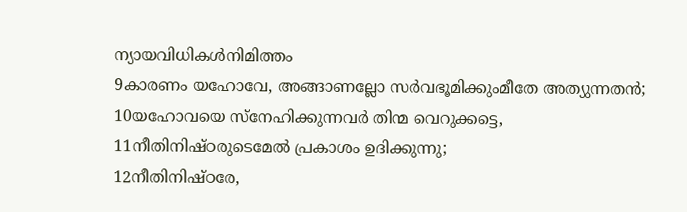ന്യായവിധികൾനിമിത്തം
9കാരണം യഹോവേ, അങ്ങാണല്ലോ സർവഭൂമിക്കുംമീതേ അത്യുന്നതൻ;
10യഹോവയെ സ്നേഹിക്കുന്നവർ തിന്മ വെറുക്കട്ടെ,
11നീതിനിഷ്ഠരുടെമേൽ പ്രകാശം ഉദിക്കുന്നു;
12നീതിനിഷ്ഠരേ,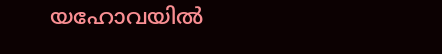യഹോവയിൽ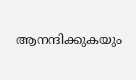ആനന്ദിക്കുകയും